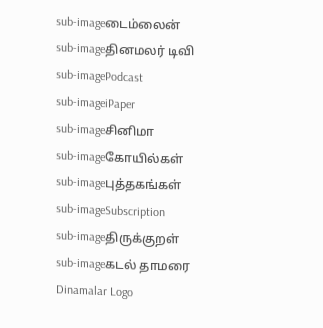sub-imageடைம்லைன்
sub-imageதினமலர் டிவி
sub-imagePodcast
sub-imageiPaper
sub-imageசினிமா
sub-imageகோயில்கள்
sub-imageபுத்தகங்கள்
sub-imageSubscription
sub-imageதிருக்குறள்
sub-imageகடல் தாமரை
Dinamalar Logo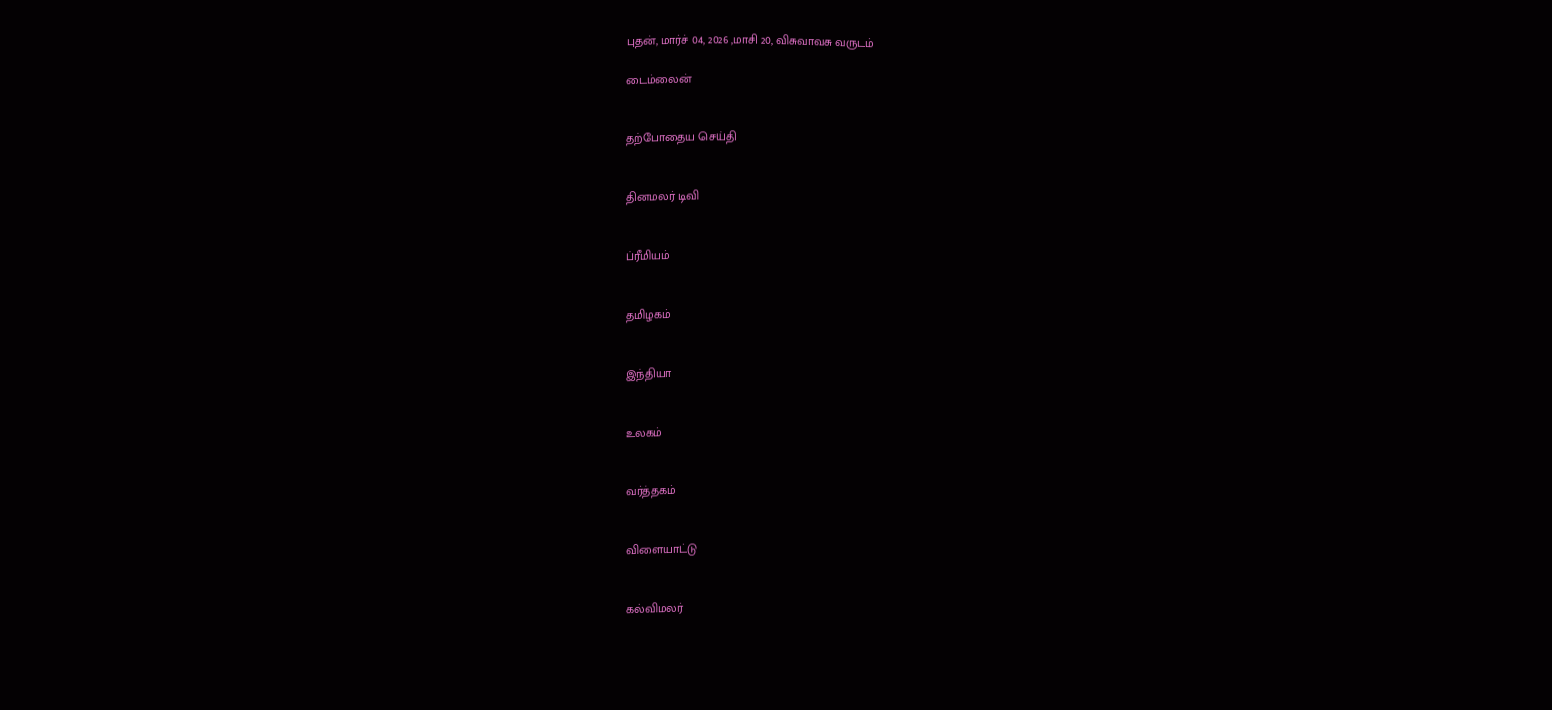புதன், மார்ச் 04, 2026 ,மாசி 20, விசுவாவசு வருடம்

டைம்லைன்


தற்போதைய செய்தி


தினமலர் டிவி


ப்ரீமியம்


தமிழகம்


இந்தியா


உலகம்


வர்த்தகம்


விளையாட்டு


கல்விமலர்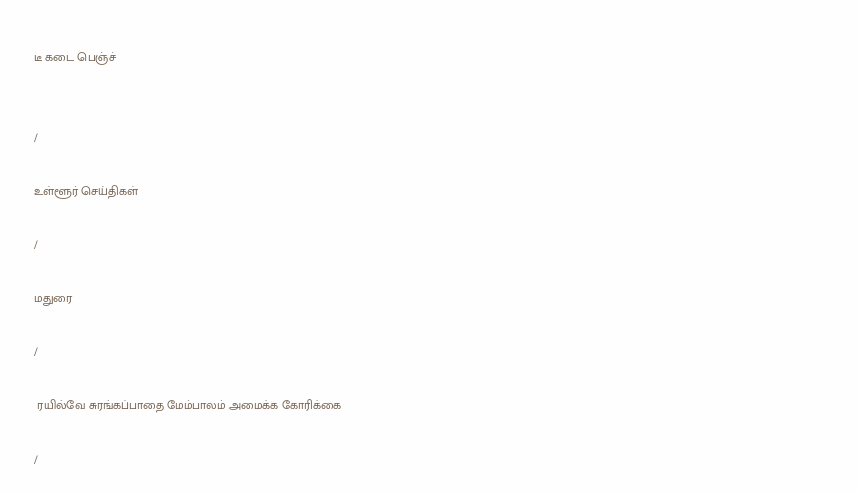டீ கடை பெஞ்ச்


/

உள்ளூர் செய்திகள்

/

மதுரை

/

 ரயில்வே சுரங்கப்பாதை மேம்பாலம் அமைக்க கோரிக்கை

/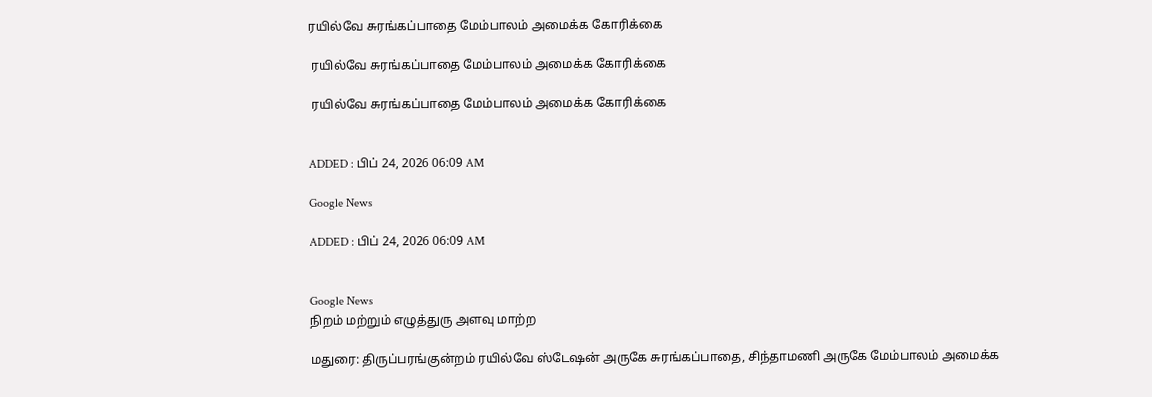ரயில்வே சுரங்கப்பாதை மேம்பாலம் அமைக்க கோரிக்கை

 ரயில்வே சுரங்கப்பாதை மேம்பாலம் அமைக்க கோரிக்கை

 ரயில்வே சுரங்கப்பாதை மேம்பாலம் அமைக்க கோரிக்கை


ADDED : பிப் 24, 2026 06:09 AM

Google News

ADDED : பிப் 24, 2026 06:09 AM


Google News
நிறம் மற்றும் எழுத்துரு அளவு மாற்ற

மதுரை: திருப்பரங்குன்றம் ரயில்வே ஸ்டேஷன் அருகே சுரங்கப்பாதை, சிந்தாமணி அருகே மேம்பாலம் அமைக்க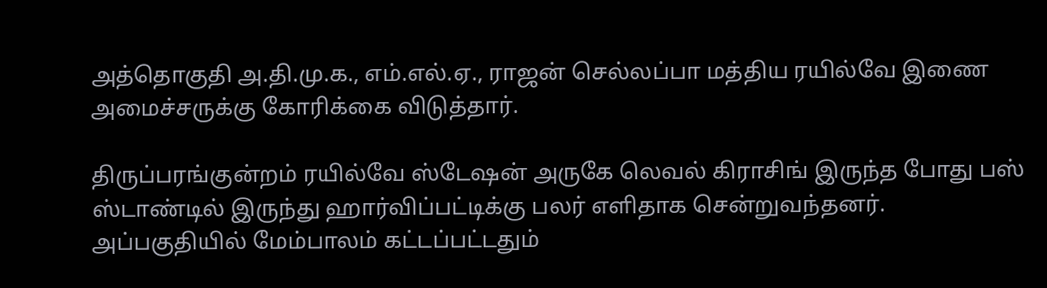அத்தொகுதி அ.தி.மு.க., எம்.எல்.ஏ., ராஜன் செல்லப்பா மத்திய ரயில்வே இணை அமைச்சருக்கு கோரிக்கை விடுத்தார்.

திருப்பரங்குன்றம் ரயில்வே ஸ்டேஷன் அருகே லெவல் கிராசிங் இருந்த போது பஸ் ஸ்டாண்டில் இருந்து ஹார்விப்பட்டிக்கு பலர் எளிதாக சென்றுவந்தனர். அப்பகுதியில் மேம்பாலம் கட்டப்பட்டதும்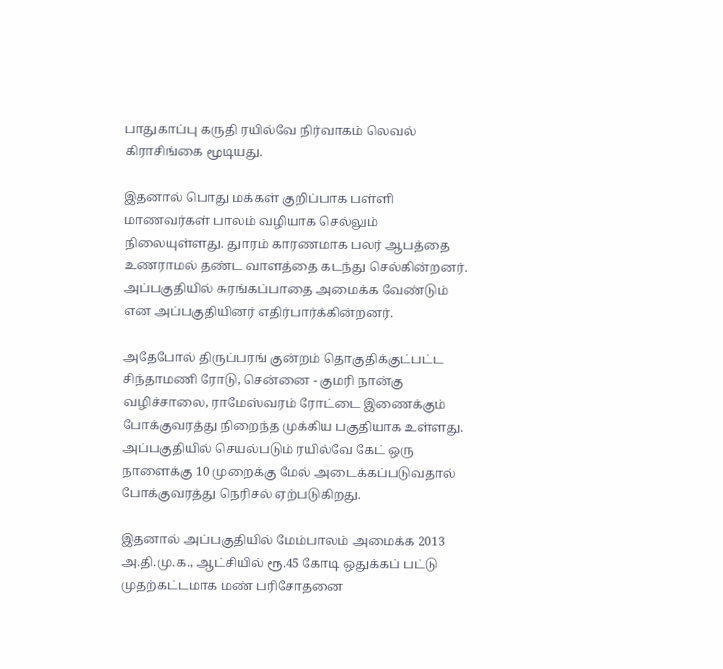பாதுகாப்பு கருதி ரயில்வே நிர்வாகம் லெவல் கிராசிங்கை மூடியது.

இதனால் பொது மக்கள் குறிப்பாக பள்ளி மாணவர்கள் பாலம் வழியாக செல்லும் நிலையுள்ளது. துாரம் காரணமாக பலர் ஆபத்தை உணராமல் தண்ட வாளத்தை கடந்து செல்கின்றனர். அப்பகுதியில் சுரங்கப்பாதை அமைக்க வேண்டும் என அப்பகுதியினர் எதிர்பார்க்கின்றனர்.

அதேபோல் திருப்பரங் குன்றம் தொகுதிக்குட்பட்ட சிந்தாமணி ரோடு, சென்னை - குமரி நான்கு வழிச்சாலை, ராமேஸ்வரம் ரோட்டை இணைக்கும் போக்குவரத்து நிறைந்த முக்கிய பகுதியாக உள்ளது. அப்பகுதியில் செயல்படும் ரயில்வே கேட் ஒரு நாளைக்கு 10 முறைக்கு மேல் அடைக்கப்படுவதால் போக்குவரத்து நெரிசல் ஏற்படுகிறது.

இதனால் அப்பகுதியில் மேம்பாலம் அமைக்க 2013 அ.தி.மு.க., ஆட்சியில் ரூ.45 கோடி ஒதுக்கப் பட்டு முதற்கட்டமாக மண் பரிசோதனை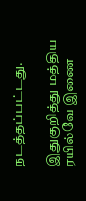நடத்தப்பட்டது.

இதுகுறித்து மத்திய ரயில்வே இணை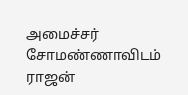அமைச்சர் சோமண்ணாவிடம் ராஜன்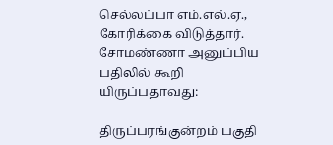செல்லப்பா எம்.எல்.ஏ., கோரிக்கை விடுத்தார். சோமண்ணா அனுப்பிய பதிலில் கூறி யிருப்பதாவது:

திருப்பரங்குன்றம் பகுதி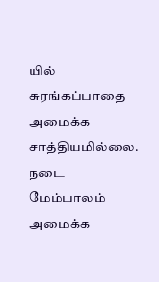யில் சுரங்கப்பாதை அமைக்க சாத்தியமில்லை. நடை மேம்பாலம் அமைக்க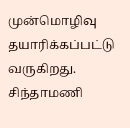முன்மொழிவு தயாரிக்கப்பட்டு வருகிறது. சிந்தாமணி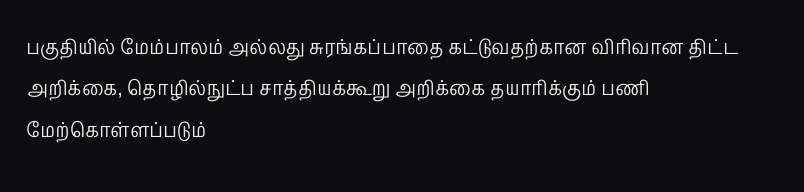பகுதியில் மேம்பாலம் அல்லது சுரங்கப்பாதை கட்டுவதற்கான விரிவான திட்ட அறிக்கை, தொழில்நுட்ப சாத்தியக்கூறு அறிக்கை தயாரிக்கும் பணி மேற்கொள்ளப்படும்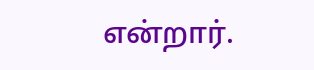என்றார்.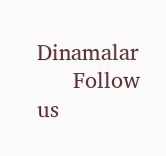Dinamalar
      Follow us